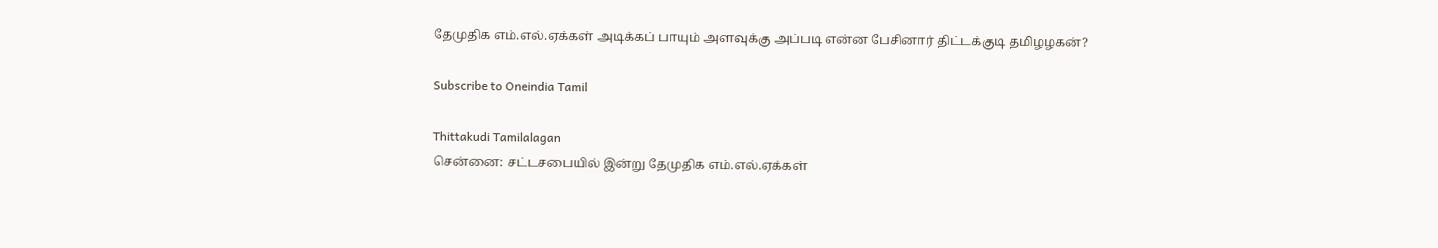தேமுதிக எம்.எல்.ஏக்கள் அடிக்கப் பாயும் அளவுக்கு அப்படி என்ன பேசினார் திட்டக்குடி தமிழழகன்?

Subscribe to Oneindia Tamil

Thittakudi Tamilalagan
சென்னை: சட்டசபையில் இன்று தேமுதிக எம்.எல்.ஏக்கள்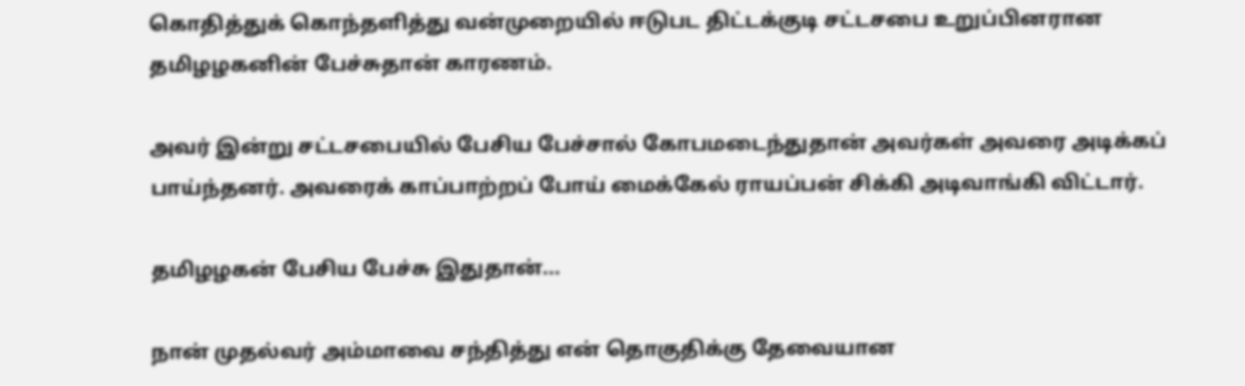கொதித்துக் கொந்தளித்து வன்முறையில் ஈடுபட திட்டக்குடி சட்டசபை உறுப்பினரான தமிழழகனின் பேச்சுதான் காரணம்.

அவர் இன்று சட்டசபையில் பேசிய பேச்சால் கோபமடைந்துதான் அவர்கள் அவரை அடிக்கப் பாய்ந்தனர். அவரைக் காப்பாற்றப் போய் மைக்கேல் ராயப்பன் சிக்கி அடிவாங்கி விட்டார்.

தமிழழகன் பேசிய பேச்சு இதுதான்...

நான் முதல்வர் அம்மாவை சந்தித்து என் தொகுதிக்கு தேவையான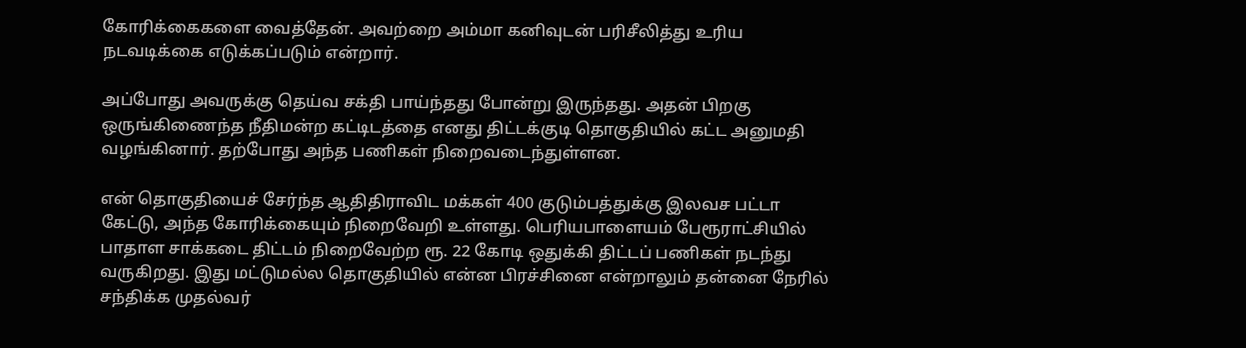கோரிக்கைகளை வைத்தேன். அவற்றை அம்மா கனிவுடன் பரிசீலித்து உரிய நடவடிக்கை எடுக்கப்படும் என்றார்.

அப்போது அவருக்கு தெய்வ சக்தி பாய்ந்தது போன்று இருந்தது. அதன் பிறகு ஒருங்கிணைந்த நீதிமன்ற கட்டிடத்தை எனது திட்டக்குடி தொகுதியில் கட்ட அனுமதி வழங்கினார். தற்போது அந்த பணிகள் நிறைவடைந்துள்ளன.

என் தொகுதியைச் சேர்ந்த ஆதிதிராவிட மக்கள் 400 குடும்பத்துக்கு இலவச பட்டா கேட்டு, அந்த கோரிக்கையும் நிறைவேறி உள்ளது. பெரியபாளையம் பேரூராட்சியில் பாதாள சாக்கடை திட்டம் நிறைவேற்ற ரூ. 22 கோடி ஒதுக்கி திட்டப் பணிகள் நடந்து வருகிறது. இது மட்டுமல்ல தொகுதியில் என்ன பிரச்சினை என்றாலும் தன்னை நேரில் சந்திக்க முதல்வர்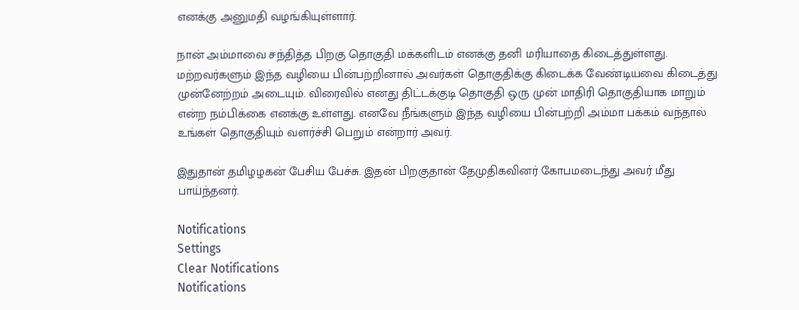எனக்கு அனுமதி வழங்கியுள்ளார்.

நான் அம்மாவை சந்தித்த பிறகு தொகுதி மக்களிடம் எனக்கு தனி மரியாதை கிடைத்துள்ளது. மற்றவர்களும் இந்த வழியை பின்பற்றினால் அவர்கள் தொகுதிக்கு கிடைக்க வேண்டியவை கிடைத்து முன்னேற்றம் அடையும். விரைவில் எனது திட்டக்குடி தொகுதி ஒரு முன் மாதிரி தொகுதியாக மாறும் என்ற நம்பிக்கை எனக்கு உள்ளது. எனவே நீங்களும் இந்த வழியை பின்பற்றி அம்மா பக்கம் வந்தால் உங்கள் தொகுதியும் வளர்ச்சி பெறும் என்றார் அவர்.

இதுதான் தமிழழகன் பேசிய பேச்சு. இதன் பிறகுதான் தேமுதிகவினர் கோபமடைந்து அவர் மீது பாய்ந்தனர்.

Notifications
Settings
Clear Notifications
Notifications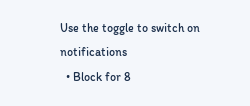Use the toggle to switch on notifications
  • Block for 8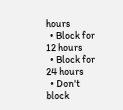hours
  • Block for 12 hours
  • Block for 24 hours
  • Don't block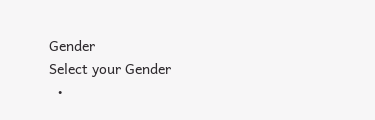Gender
Select your Gender
  •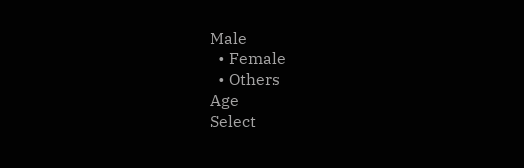Male
  • Female
  • Others
Age
Select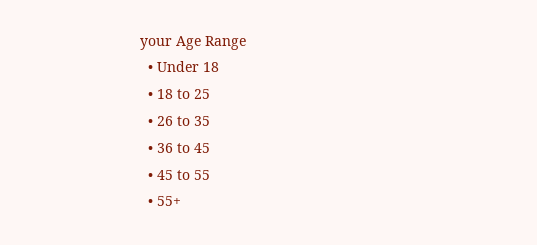your Age Range
  • Under 18
  • 18 to 25
  • 26 to 35
  • 36 to 45
  • 45 to 55
  • 55+